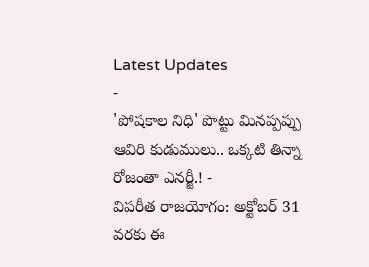Latest Updates
-
'పోషకాల నిధి' పొట్టు మినప్పప్పు ఆవిరి కుడుములు.. ఒక్కటి తిన్నా రోజంతా ఎనర్జీ.! -
విపరీత రాజయోగం: అక్టోబర్ 31 వరకు ఈ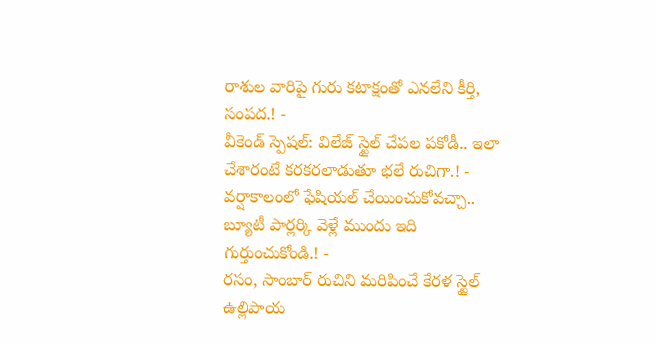రాశుల వారిపై గురు కటాక్షంతో ఎనలేని కీర్తి, సంపద.! -
వీకెండ్ స్పెషల్: విలేజ్ స్టైల్ చేపల పకోడీ.. ఇలా చేశారంటే కరకరలాడుతూ భలే రుచిగా.! -
వర్షాకాలంలో ఫేషియల్ చేయించుకోవచ్చా.. బ్యూటీ పార్లర్కి వెళ్లే ముందు ఇది గుర్తుంచుకోండి.! -
రసం, సాంబార్ రుచిని మరిపించే కేరళ స్టైల్ ఉల్లిపాయ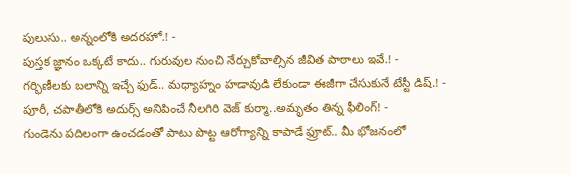పులుసు.. అన్నంలోకి అదరహో.! -
పుస్తక జ్ఞానం ఒక్కటే కాదు.. గురువుల నుంచి నేర్చుకోవాల్సిన జీవిత పాఠాలు ఇవే.! -
గర్భిణీలకు బలాన్ని ఇచ్చే ఫుడ్.. మధ్యాహ్నం హడావుడి లేకుండా ఈజీగా చేసుకునే టేస్టీ డిష్.! -
పూరీ, చపాతీలోకి అదుర్స్ అనిపించే నీలగిరి వెజ్ కుర్మా..అమృతం తిన్న ఫీలింగ్! -
గుండెను పదిలంగా ఉంచడంతో పాటు పొట్ట ఆరోగ్యాన్ని కాపాడే ఫ్రూట్.. మీ భోజనంలో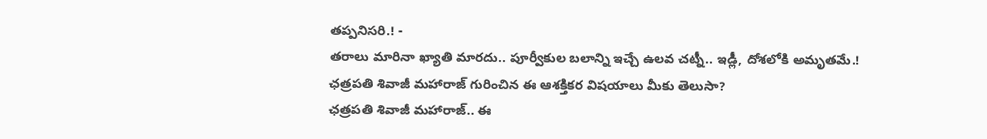తప్పనిసరి.! -
తరాలు మారినా ఖ్యాతి మారదు.. పూర్వీకుల బలాన్ని ఇచ్చే ఉలవ చట్నీ.. ఇడ్లీ, దోశలోకి అమృతమే.!
ఛత్రపతి శివాజీ మహారాజ్ గురించిన ఈ ఆశక్తికర విషయాలు మీకు తెలుసా?
ఛత్రపతి శివాజీ మహారాజ్.. ఈ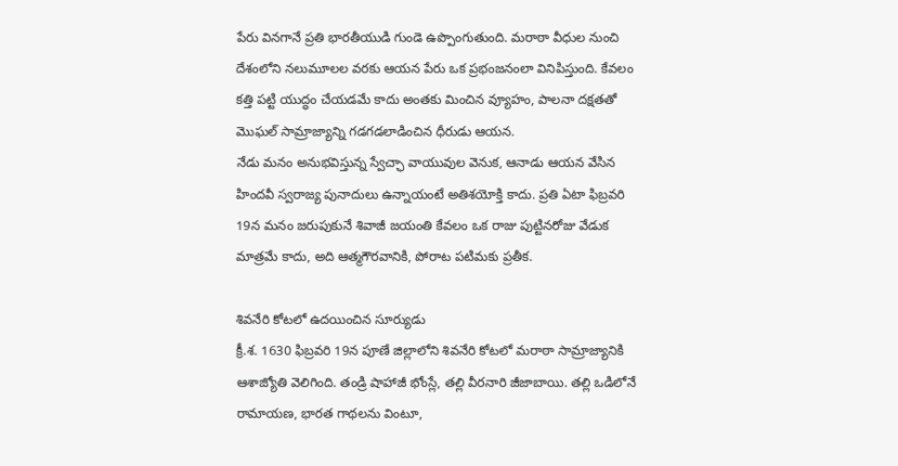పేరు వినగానే ప్రతి భారతీయుడి గుండె ఉప్పొంగుతుంది. మరాఠా వీధుల నుంచి దేశంలోని నలుమూలల వరకు ఆయన పేరు ఒక ప్రభంజనంలా వినిపిస్తుంది. కేవలం కత్తి పట్టి యుద్ధం చేయడమే కాదు అంతకు మించిన వ్యూహం, పాలనా దక్షతతో మొఘల్ సామ్రాజ్యాన్ని గడగడలాడించిన ధీరుడు ఆయన.
నేడు మనం అనుభవిస్తున్న స్వేచ్ఛా వాయువుల వెనుక, ఆనాడు ఆయన వేసిన హిందవీ స్వరాజ్య పునాదులు ఉన్నాయంటే అతిశయోక్తి కాదు. ప్రతి ఏటా ఫిబ్రవరి 19న మనం జరుపుకునే శివాజీ జయంతి కేవలం ఒక రాజు పుట్టినరోజు వేడుక మాత్రమే కాదు, అది ఆత్మగౌరవానికి, పోరాట పటిమకు ప్రతీక.

శివనేరి కోటలో ఉదయించిన సూర్యుడు
క్రీ.శ. 1630 ఫిబ్రవరి 19న పూణే జిల్లాలోని శివనేరి కోటలో మరాఠా సామ్రాజ్యానికి ఆశాజ్యోతి వెలిగింది. తండ్రి షాహాజీ భోంస్లే, తల్లి వీరనారి జీజాబాయి. తల్లి ఒడిలోనే రామాయణ, భారత గాథలను వింటూ,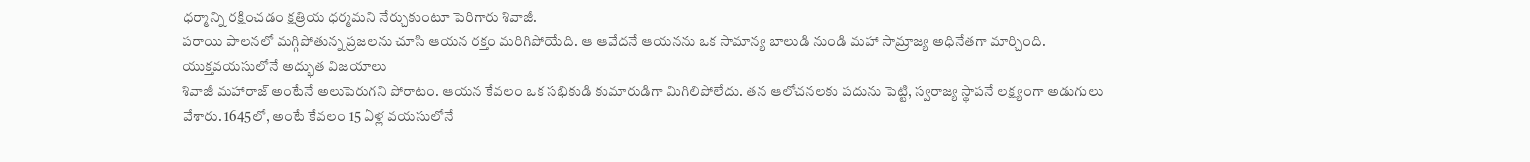ధర్మాన్ని రక్షించడం క్షత్రియ ధర్మమని నేర్చుకుంటూ పెరిగారు శివాజీ.
పరాయి పాలనలో మగ్గిపోతున్న ప్రజలను చూసి ఆయన రక్తం మరిగిపోయేది. ఆ ఆవేదనే ఆయనను ఒక సామాన్య బాలుడి నుండి మహా సామ్రాజ్య అధినేతగా మార్చింది.
యుక్తవయసులోనే అద్భుత విజయాలు
శివాజీ మహారాజ్ అంటేనే అలుపెరుగని పోరాటం. ఆయన కేవలం ఒక సభికుడి కుమారుడిగా మిగిలిపోలేదు. తన ఆలోచనలకు పదును పెట్టి, స్వరాజ్య స్థాపనే లక్ష్యంగా అడుగులు వేశారు. 1645లో, అంటే కేవలం 15 ఏళ్ల వయసులోనే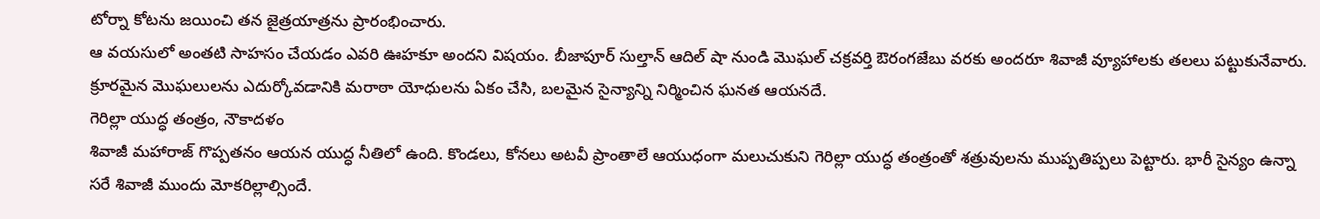టోర్నా కోటను జయించి తన జైత్రయాత్రను ప్రారంభించారు.
ఆ వయసులో అంతటి సాహసం చేయడం ఎవరి ఊహకూ అందని విషయం. బీజాపూర్ సుల్తాన్ ఆదిల్ షా నుండి మొఘల్ చక్రవర్తి ఔరంగజేబు వరకు అందరూ శివాజీ వ్యూహాలకు తలలు పట్టుకునేవారు. క్రూరమైన మొఘలులను ఎదుర్కోవడానికి మరాఠా యోధులను ఏకం చేసి, బలమైన సైన్యాన్ని నిర్మించిన ఘనత ఆయనదే.
గెరిల్లా యుద్ధ తంత్రం, నౌకాదళం
శివాజీ మహారాజ్ గొప్పతనం ఆయన యుద్ధ నీతిలో ఉంది. కొండలు, కోనలు అటవీ ప్రాంతాలే ఆయుధంగా మలుచుకుని గెరిల్లా యుద్ధ తంత్రంతో శత్రువులను ముప్పతిప్పలు పెట్టారు. భారీ సైన్యం ఉన్నా సరే శివాజీ ముందు మోకరిల్లాల్సిందే.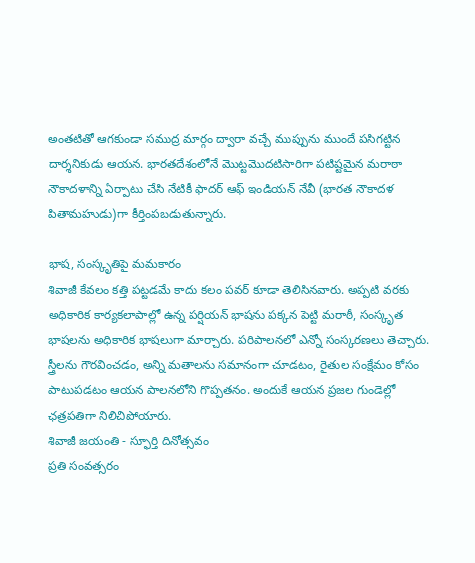అంతటితో ఆగకుండా సముద్ర మార్గం ద్వారా వచ్చే ముప్పును ముందే పసిగట్టిన దార్శనికుడు ఆయన. భారతదేశంలోనే మొట్టమొదటిసారిగా పటిష్టమైన మరాఠా నౌకాదళాన్ని ఏర్పాటు చేసి నేటికీ ఫాదర్ ఆఫ్ ఇండియన్ నేవీ (భారత నౌకాదళ పితామహుడు)గా కీర్తింపబడుతున్నారు.

భాష, సంస్కృతిపై మమకారం
శివాజీ కేవలం కత్తి పట్టడమే కాదు కలం పవర్ కూడా తెలిసినవారు. అప్పటి వరకు అధికారిక కార్యకలాపాల్లో ఉన్న పర్షియన్ భాషను పక్కన పెట్టి మరాఠీ, సంస్కృత భాషలను అధికారిక భాషలుగా మార్చారు. పరిపాలనలో ఎన్నో సంస్కరణలు తెచ్చారు.
స్త్రీలను గౌరవించడం, అన్ని మతాలను సమానంగా చూడటం, రైతుల సంక్షేమం కోసం పాటుపడటం ఆయన పాలనలోని గొప్పతనం. అందుకే ఆయన ప్రజల గుండెల్లో ఛత్రపతిగా నిలిచిపోయారు.
శివాజీ జయంతి - స్ఫూర్తి దినోత్సవం
ప్రతి సంవత్సరం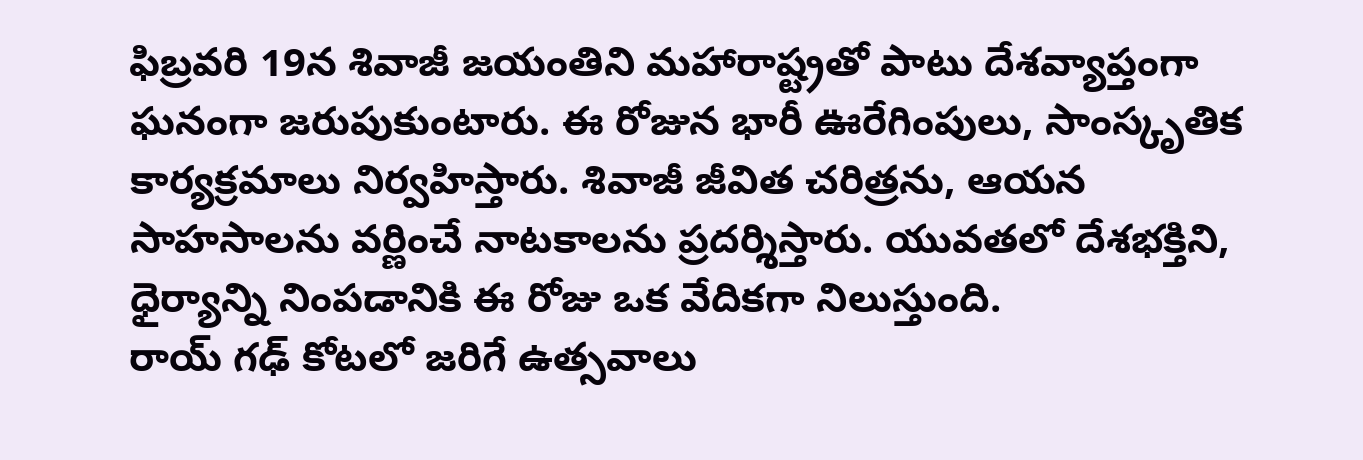ఫిబ్రవరి 19న శివాజీ జయంతిని మహారాష్ట్రతో పాటు దేశవ్యాప్తంగా ఘనంగా జరుపుకుంటారు. ఈ రోజున భారీ ఊరేగింపులు, సాంస్కృతిక కార్యక్రమాలు నిర్వహిస్తారు. శివాజీ జీవిత చరిత్రను, ఆయన సాహసాలను వర్ణించే నాటకాలను ప్రదర్శిస్తారు. యువతలో దేశభక్తిని, ధైర్యాన్ని నింపడానికి ఈ రోజు ఒక వేదికగా నిలుస్తుంది.
రాయ్ గఢ్ కోటలో జరిగే ఉత్సవాలు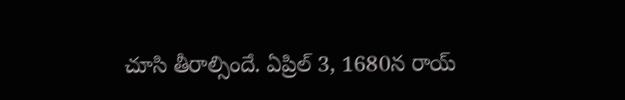చూసి తీరాల్సిందే. ఏప్రిల్ 3, 1680న రాయ్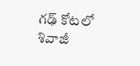గఢ్ కోటలో శివాజీ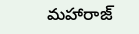మహారాజ్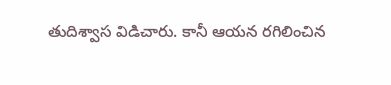తుదిశ్వాస విడిచారు. కానీ ఆయన రగిలించిన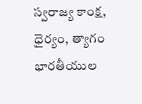స్వరాజ్య కాంక్ష, ధైర్యం, త్యాగం భారతీయుల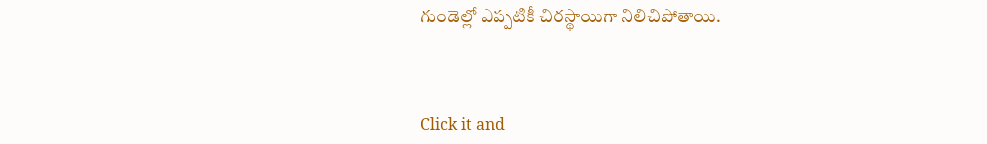గుండెల్లో ఎప్పటికీ చిరస్థాయిగా నిలిచిపోతాయి.



Click it and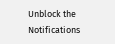Unblock the Notifications